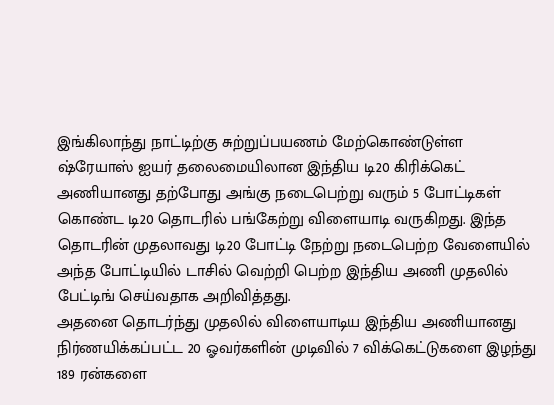இங்கிலாந்து நாட்டிற்கு சுற்றுப்பயணம் மேற்கொண்டுள்ள ஷ்ரேயாஸ் ஐயர் தலைமையிலான இந்திய டி20 கிரிக்கெட் அணியானது தற்போது அங்கு நடைபெற்று வரும் 5 போட்டிகள் கொண்ட டி20 தொடரில் பங்கேற்று விளையாடி வருகிறது. இந்த தொடரின் முதலாவது டி20 போட்டி நேற்று நடைபெற்ற வேளையில் அந்த போட்டியில் டாசில் வெற்றி பெற்ற இந்திய அணி முதலில் பேட்டிங் செய்வதாக அறிவித்தது.
அதனை தொடர்ந்து முதலில் விளையாடிய இந்திய அணியானது நிர்ணயிக்கப்பட்ட 20 ஓவர்களின் முடிவில் 7 விக்கெட்டுகளை இழந்து 189 ரன்களை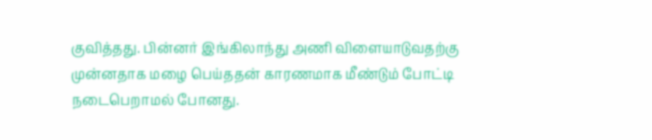குவித்தது. பின்னர் இங்கிலாந்து அணி விளையாடுவதற்கு முன்னதாக மழை பெய்ததன் காரணமாக மீண்டும் போட்டி நடைபெறாமல் போனது.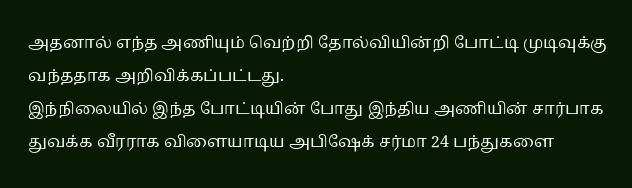அதனால் எந்த அணியும் வெற்றி தோல்வியின்றி போட்டி முடிவுக்கு வந்ததாக அறிவிக்கப்பட்டது.
இந்நிலையில் இந்த போட்டியின் போது இந்திய அணியின் சார்பாக துவக்க வீரராக விளையாடிய அபிஷேக் சர்மா 24 பந்துகளை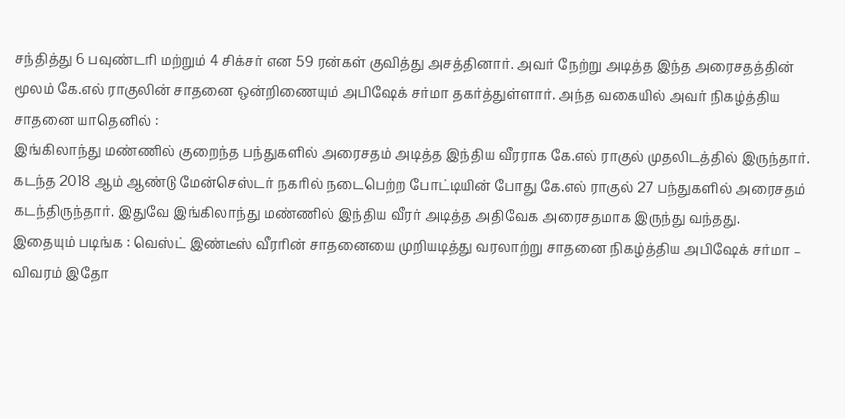சந்தித்து 6 பவுண்டரி மற்றும் 4 சிக்சர் என 59 ரன்கள் குவித்து அசத்தினார். அவர் நேற்று அடித்த இந்த அரைசதத்தின் மூலம் கே.எல் ராகுலின் சாதனை ஒன்றிணையும் அபிஷேக் சர்மா தகர்த்துள்ளார். அந்த வகையில் அவர் நிகழ்த்திய சாதனை யாதெனில் :
இங்கிலாந்து மண்ணில் குறைந்த பந்துகளில் அரைசதம் அடித்த இந்திய வீரராக கே.எல் ராகுல் முதலிடத்தில் இருந்தார். கடந்த 2018 ஆம் ஆண்டு மேன்செஸ்டர் நகரில் நடைபெற்ற போட்டியின் போது கே.எல் ராகுல் 27 பந்துகளில் அரைசதம் கடந்திருந்தார். இதுவே இங்கிலாந்து மண்ணில் இந்திய வீரர் அடித்த அதிவேக அரைசதமாக இருந்து வந்தது.
இதையும் படிங்க : வெஸ்ட் இண்டீஸ் வீரரின் சாதனையை முறியடித்து வரலாற்று சாதனை நிகழ்த்திய அபிஷேக் சர்மா – விவரம் இதோ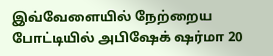இவ்வேளையில் நேற்றைய போட்டியில் அபிஷேக் ஷர்மா 20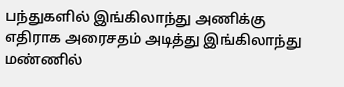பந்துகளில் இங்கிலாந்து அணிக்கு எதிராக அரைசதம் அடித்து இங்கிலாந்து மண்ணில்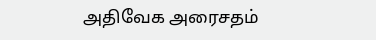அதிவேக அரைசதம்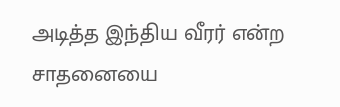அடித்த இந்திய வீரர் என்ற சாதனையை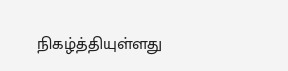நிகழ்த்தியுள்ளது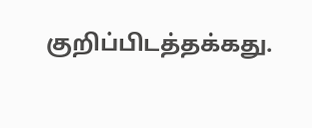குறிப்பிடத்தக்கது.